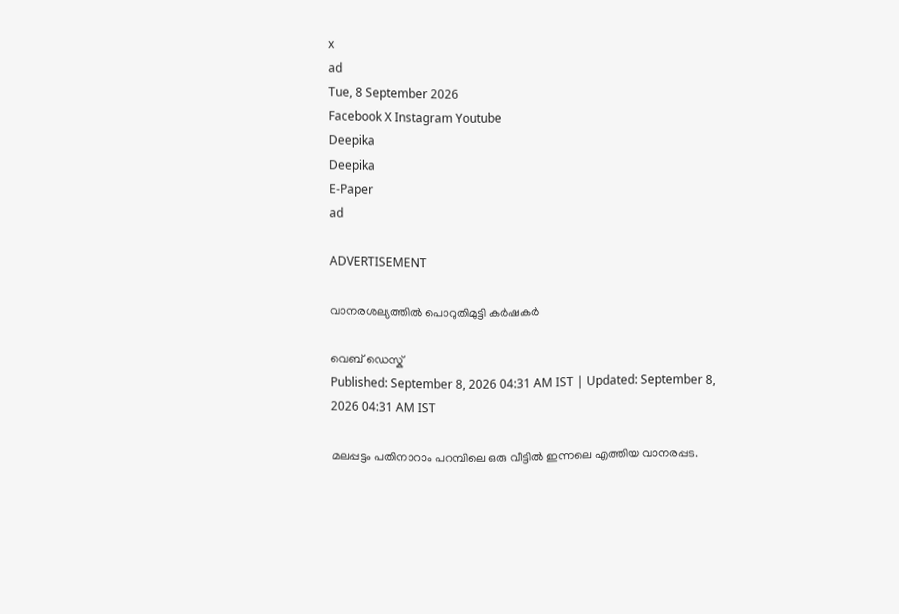x
ad
Tue, 8 September 2026
Facebook X Instagram Youtube
Deepika
Deepika
E-Paper
ad

ADVERTISEMENT

വാനരശല്യത്തിൽ പൊറുതിമുട്ടി കർഷകർ

വെബ് ഡെസ്ക്
Published: September 8, 2026 04:31 AM IST | Updated: September 8, 2026 04:31 AM IST

മലപ്പട്ടം പതിനാറാം പറമ്പിലെ ഒരു വീട്ടിൽ ഇന്നലെ എത്തിയ വാനരപ്പട.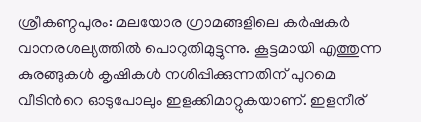ശ്രീകണ്ഠപുരം: മലയോര ഗ്രാമങ്ങളിലെ കർഷകർ വാനരശല്യത്തിൽ പൊറുതിമുട്ടുന്നു. കൂട്ടമായി എത്തുന്ന കുരങ്ങുകൾ കൃഷികൾ നശിപ്പിക്കുന്നതിന് പുറമെ വീടിന്‍റെ ഓടുപോലും ഇളക്കിമാറ്റുകയാണ്. ഇളനീര്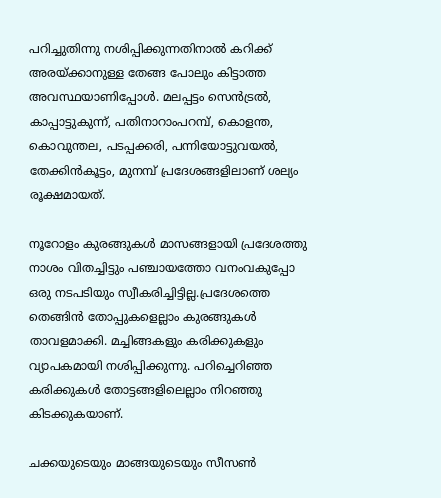പറിച്ചുതിന്നു നശിപ്പിക്കുന്നതിനാൽ കറിക്ക് അരയ്ക്കാനുള്ള തേങ്ങ പോലും കിട്ടാത്ത അവസ്ഥയാണിപ്പോൾ. മലപ്പട്ടം സെൻട്രൽ, കാപ്പാട്ടുകുന്ന്, പതിനാറാംപറമ്പ്, കൊളന്ത, കൊവുന്തല, പടപ്പക്കരി, പന്നിയോട്ടുവയൽ, തേക്കിൻകൂട്ടം, മുനമ്പ് പ്രദേശങ്ങളിലാണ് ശല്യം രൂക്ഷമായത്.

നൂറോളം കുരങ്ങുകൾ മാസങ്ങളായി പ്രദേശത്തു നാശം വിതച്ചിട്ടും പഞ്ചായത്തോ വനംവകുപ്പോ ഒരു നടപടിയും സ്വീകരിച്ചിട്ടില്ല.പ്രദേശത്തെ തെങ്ങിൻ തോപ്പുകളെല്ലാം കുരങ്ങുകൾ താവളമാക്കി. മച്ചിങ്ങകളും കരിക്കുകളും വ്യാപകമായി നശിപ്പിക്കുന്നു. പറിച്ചെറിഞ്ഞ കരിക്കുകൾ തോട്ടങ്ങളിലെല്ലാം നിറഞ്ഞു കിടക്കുകയാണ്.

ചക്കയുടെയും മാങ്ങയുടെയും സീസൺ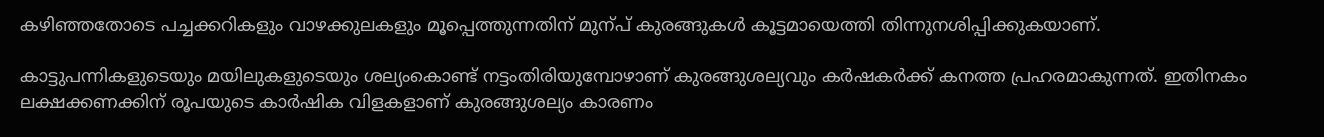കഴിഞ്ഞതോടെ പച്ചക്കറികളും വാഴക്കുലകളും മൂപ്പെത്തുന്നതിന് മുന്പ് കുരങ്ങുകൾ കൂട്ടമായെത്തി തിന്നുനശിപ്പിക്കുകയാണ്.

കാട്ടുപന്നികളുടെയും മയിലുകളുടെയും ശല്യംകൊണ്ട് നട്ടംതിരിയുമ്പോഴാണ് കുരങ്ങുശല്യവും കർഷകർക്ക് കനത്ത പ്രഹരമാകുന്നത്. ഇതിനകം ലക്ഷക്കണക്കിന് രൂപയുടെ കാർഷിക വിളകളാണ് കുരങ്ങുശല്യം കാരണം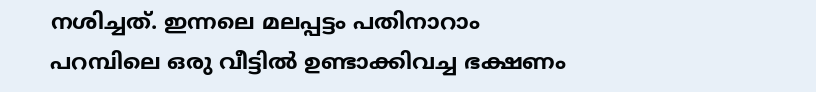നശിച്ചത്. ഇന്നലെ മലപ്പട്ടം പതിനാറാം പറമ്പിലെ ഒരു വീട്ടിൽ ഉണ്ടാക്കിവച്ച ഭക്ഷണം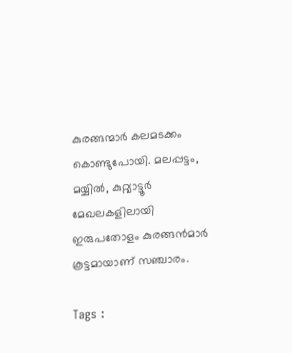കുരങ്ങന്മാർ കലമടക്കം കൊണ്ടുപോയി. മലപ്പട്ടം, മയ്യിൽ, കുറ്റ്യാട്ടൂർ മേഖലകളിലായി ഇരുപതോളം കുരങ്ങൻമാർ കൂട്ടമായാണ് സഞ്ചാരം.

Tags :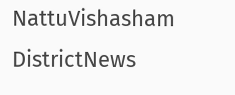NattuVishasham DistrictNews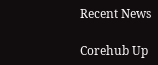Recent News

Corehub Up